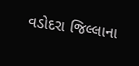વડોદરા જિલ્લાના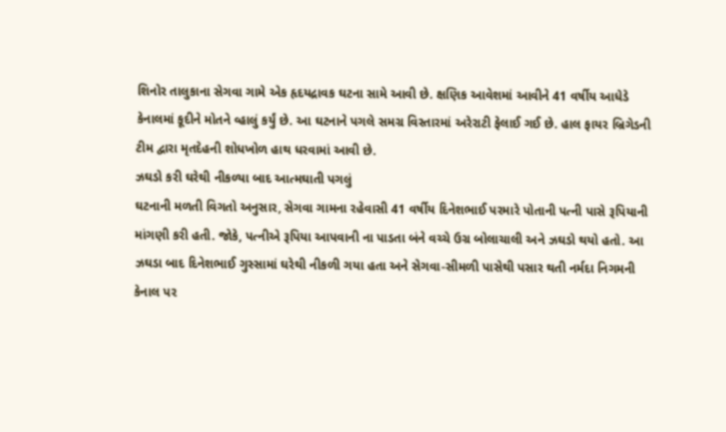શિનોર તાલુકાના સેગવા ગામે એક હૃદયદ્રાવક ઘટના સામે આવી છે. ક્ષણિક આવેશમાં આવીને 41 વર્ષીય આધેડે કેનાલમાં કૂદીને મોતને વ્હાલું કર્યું છે. આ ઘટનાને પગલે સમગ્ર વિસ્તારમાં અરેરાટી ફેલાઈ ગઈ છે. હાલ ફાયર બ્રિગેડની ટીમ દ્વારા મૃતદેહની શોધખોળ હાથ ધરવામાં આવી છે.
ઝઘડો કરી ઘરેથી નીકળ્યા બાદ આત્મઘાતી પગલું
ઘટનાની મળતી વિગતો અનુસાર, સેગવા ગામના રહેવાસી 41 વર્ષીય દિનેશભાઈ પરમારે પોતાની પત્ની પાસે રૂપિયાની માંગણી કરી હતી. જોકે, પત્નીએ રૂપિયા આપવાની ના પાડતા બંને વચ્ચે ઉગ્ર બોલાચાલી અને ઝઘડો થયો હતો. આ ઝઘડા બાદ દિનેશભાઈ ગુસ્સામાં ઘરેથી નીકળી ગયા હતા અને સેગવા-સીમળી પાસેથી પસાર થતી નર્મદા નિગમની કેનાલ પર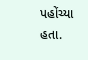પહોંચ્યા હતા.